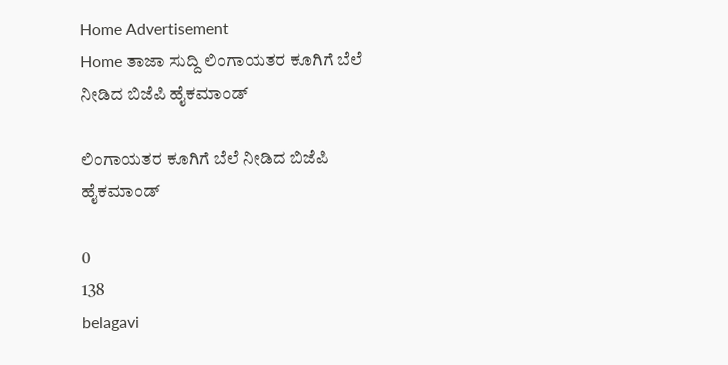Home Advertisement
Home ತಾಜಾ ಸುದ್ದಿ ಲಿಂಗಾಯತರ ಕೂಗಿಗೆ ಬೆಲೆ ನೀಡಿದ ಬಿಜೆಪಿ ಹೈಕಮಾಂಡ್

ಲಿಂಗಾಯತರ ಕೂಗಿಗೆ ಬೆಲೆ ನೀಡಿದ ಬಿಜೆಪಿ ಹೈಕಮಾಂಡ್

0
138
belagavi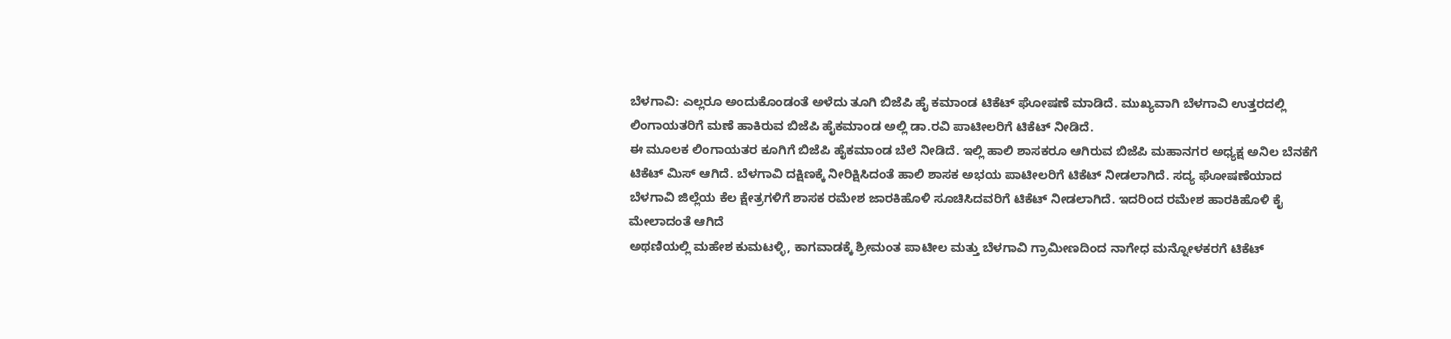ಬೆಳಗಾವಿ: ಎಲ್ಲರೂ ಅಂದುಕೊಂಡಂತೆ ಅಳೆದು ತೂಗಿ ಬಿಜೆಪಿ ಹೈ ಕಮಾಂಡ ಟಿಕೆಟ್ ಘೋಷಣೆ ಮಾಡಿದೆ. ಮುಖ್ಯವಾಗಿ ಬೆಳಗಾವಿ ಉತ್ತರದಲ್ಲಿ ಲಿಂಗಾಯತರಿಗೆ ಮಣೆ ಹಾಕಿರುವ ಬಿಜೆಪಿ ಹೈಕಮಾಂಡ ಅಲ್ಲಿ ಡಾ.ರವಿ ಪಾಟೀಲರಿಗೆ ಟಿಕೆಟ್ ನೀಡಿದೆ.
ಈ ಮೂಲಕ ಲಿಂಗಾಯತರ ಕೂಗಿಗೆ ಬಿಜೆಪಿ ಹೈಕಮಾಂಡ ಬೆಲೆ ನೀಡಿದೆ. ಇಲ್ಲಿ ಹಾಲಿ ಶಾಸಕರೂ ಆಗಿರುವ ಬಿಜೆಪಿ ಮಹಾನಗರ ಅಧ್ಯಕ್ಷ ಅನಿಲ‌ ಬೆನಕೆಗೆ ಟಿಕೆಟ್ ಮಿಸ್‌ ಆಗಿದೆ. ಬೆಳಗಾವಿ ದಕ್ಷಿಣಕ್ಕೆ ನೀರಿಕ್ಷಿಸಿದಂತೆ ಹಾಲಿ ಶಾಸಕ ಅಭಯ ಪಾಟೀಲರಿಗೆ ಟಿಕೆಟ್ ನೀಡಲಾಗಿದೆ. ಸದ್ಯ ಘೋಷಣೆಯಾದ ಬೆಳಗಾವಿ ಜಿಲ್ಲೆಯ ಕೆಲ ಕ್ಷೇತ್ರಗಳಿಗೆ ಶಾಸಕ ರಮೇಶ ಜಾರಕಿಹೊಳಿ ಸೂಚಿಸಿದವರಿಗೆ ಟಿಕೆಟ್ ನೀಡಲಾಗಿದೆ. ಇದರಿಂದ ರಮೇಶ ಹಾರಕಿಹೊಳಿ ಕೈ ಮೇಲಾದಂತೆ ಆಗಿದೆ
ಅಥಣಿಯಲ್ಲಿ‌ ಮಹೇಶ ಕುಮಟಳ್ಳಿ, ಕಾಗವಾಡಕ್ಕೆ ಶ್ರೀಮಂತ ಪಾಟೀಲ‌ ಮತ್ತು ಬೆಳಗಾವಿ ಗ್ರಾಮೀಣದಿಂದ ನಾಗೇಧ ಮನ್ನೋಳಕರಗೆ ಟಿಕೆಟ್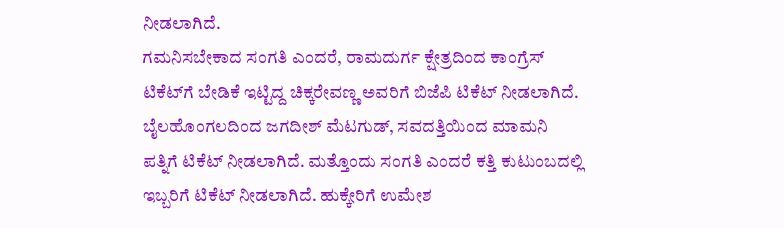ನೀಡಲಾಗಿದೆ.
ಗಮನಿಸಬೇಕಾದ ಸಂಗತಿ ಎಂದರೆ, ರಾಮದುರ್ಗ ಕ್ಷೇತ್ರದಿಂದ ಕಾಂಗ್ರೆಸ್ ಟಿಕೆಟ್‌ಗೆ ಬೇಡಿಕೆ ಇಟ್ಟಿದ್ದ ಚಿಕ್ಕರೇವಣ್ಣ ಅವರಿಗೆ ಬಿಜೆಪಿ ಟಿಕೆಟ್ ನೀಡಲಾಗಿದೆ. ಬೈಲಹೊಂಗಲದಿಂದ ಜಗದೀಶ್ ಮೆಟಗುಡ್, ಸವದತ್ತಿಯಿಂದ ಮಾಮನಿ ಪತ್ನಿಗೆ ಟಿಕೆಟ್ ನೀಡಲಾಗಿದೆ. ಮತ್ತೊಂದು ಸಂಗತಿ ಎಂದರೆ ಕತ್ತಿ ಕುಟುಂಬದಲ್ಲಿ ಇಬ್ಬರಿಗೆ ಟಿಕೆಟ್ ನೀಡಲಾಗಿದೆ. ಹುಕ್ಕೇರಿಗೆ ಉಮೇಶ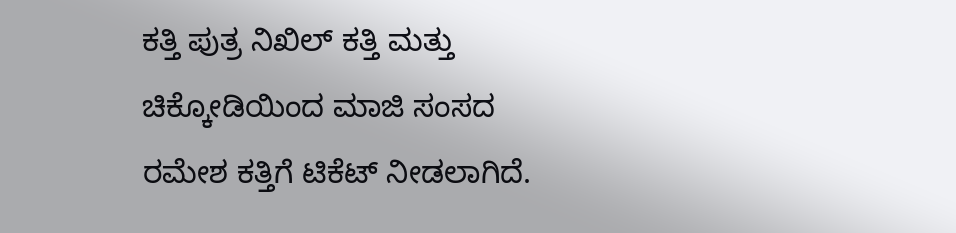ಕತ್ತಿ ಪುತ್ರ ನಿಖಿಲ್ ಕತ್ತಿ ಮತ್ತು ಚಿಕ್ಕೋಡಿಯಿಂದ ಮಾಜಿ ಸಂಸದ ರಮೇಶ ಕತ್ತಿಗೆ ಟಿಕೆಟ್ ನೀಡಲಾಗಿದೆ.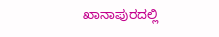ಖಾನಾಪುರದಲ್ಲಿ‌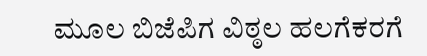ಮೂಲ‌ ಬಿಜೆಪಿಗ ವಿಠ್ಠಲ ಹಲಗೆಕರಗೆ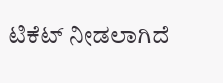ಟಿಕೆಟ್ ನೀಡಲಾಗಿದೆ